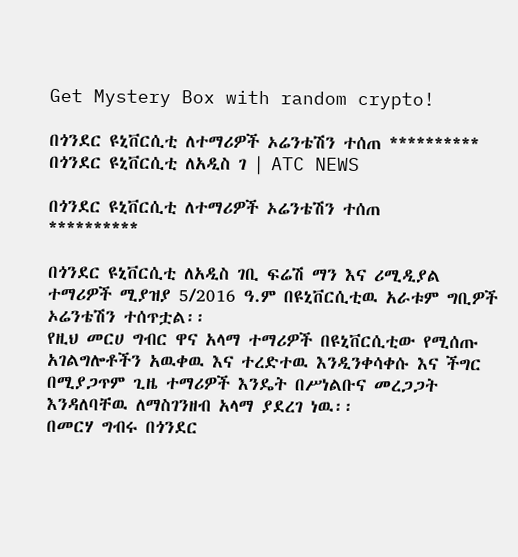Get Mystery Box with random crypto!

በጎንደር ዩኒቨርሲቲ ለተማሪዎች ኦሬንቴሽን ተሰጠ ********** በጎንደር ዩኒቨርሲቲ ለአዲስ ገ | ATC NEWS

በጎንደር ዩኒቨርሲቲ ለተማሪዎች ኦሬንቴሽን ተሰጠ
**********

በጎንደር ዩኒቨርሲቲ ለአዲስ ገቢ ፍሬሽ ማን እና ሪሚዲያል ተማሪዎች ሚያዝያ 5/2016 ዓ.ም በዩኒቨርሲቲዉ አራቱም ግቢዎች ኦሬንቴሽን ተሰጥቷል፡፡
የዚህ መርሀ ግብር ዋና አላማ ተማሪዎች በዩኒቨርሲቲው የሚሰጡ አገልግሎቶችን አዉቀዉ እና ተረድተዉ እንዲንቀሳቀሱ እና ችግር በሚያጋጥም ጊዜ ተማሪዎች እንዴት በሥነልቡና መረጋጋት እንዳለባቸዉ ለማስገንዘብ አላማ ያደረገ ነዉ፡፡
በመርሃ ግብሩ በጎንደር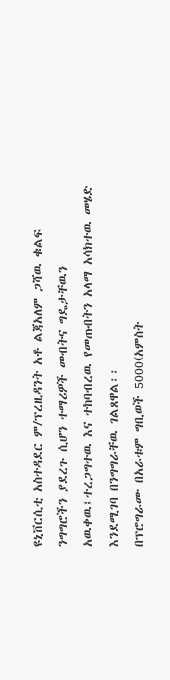ዩኒቨርሲቲ አስተዳደር ም/ፕረዚዳንት አቶ ልጃአለም ጋሻዉ ቁልፍ ንግግሮችን ያደረጉ ሲሆን ተማሪዎች መብትና ግዴታቸዉን አዉቀዉ፤ተረጋግተዉ እና ተከባብረዉ የመጡበትን አላማ አሳክተዉ መሄድ እንደሚገባ በንግግራቸዉ ገልጸዋል፡፡
በፕሮግራሙ በአራቱም ግቢወች 5000(አምስት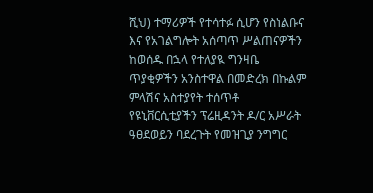ሺህ) ተማሪዎች የተሳተፉ ሲሆን የስነልቡና እና የአገልግሎት አሰጣጥ ሥልጠናዎችን ከወሰዱ በኋላ የተለያዪ ግንዛቤ ጥያቂዎችን አንስተዋል በመድረክ በኩልም ምላሽና አስተያየት ተሰጥቶ የዩኒቨርሲቲያችን ፕሬዚዳንት ዶ/ር አሥራት ዓፀደወይን ባደረጉት የመዝጊያ ንግግር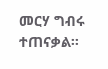መርሃ ግብሩ ተጠናቃል፡፡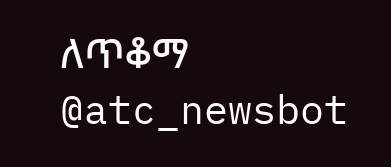ለጥቆማ @atc_newsbot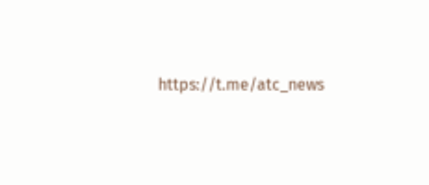https://t.me/atc_news